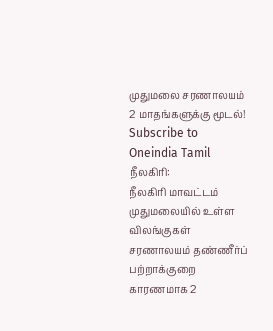முதுமலை சரணாலயம் 2 மாதங்களுக்கு மூடல்!
Subscribe to Oneindia Tamil
நீலகிரி:
நீலகிரி மாவட்டம் முதுமலையில் உள்ள விலங்குகள் சரணாலயம் தண்ணீர்ப் பற்றாக்குறை காரணமாக 2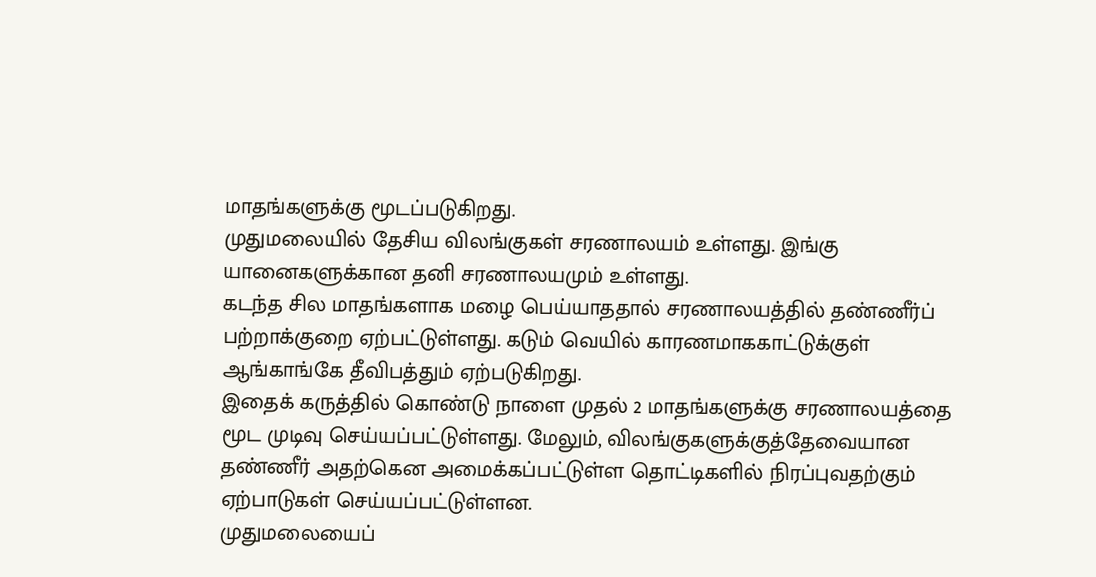மாதங்களுக்கு மூடப்படுகிறது.
முதுமலையில் தேசிய விலங்குகள் சரணாலயம் உள்ளது. இங்கு யானைகளுக்கான தனி சரணாலயமும் உள்ளது.
கடந்த சில மாதங்களாக மழை பெய்யாததால் சரணாலயத்தில் தண்ணீர்ப் பற்றாக்குறை ஏற்பட்டுள்ளது. கடும் வெயில் காரணமாககாட்டுக்குள் ஆங்காங்கே தீவிபத்தும் ஏற்படுகிறது.
இதைக் கருத்தில் கொண்டு நாளை முதல் 2 மாதங்களுக்கு சரணாலயத்தை மூட முடிவு செய்யப்பட்டுள்ளது. மேலும், விலங்குகளுக்குத்தேவையான தண்ணீர் அதற்கென அமைக்கப்பட்டுள்ள தொட்டிகளில் நிரப்புவதற்கும் ஏற்பாடுகள் செய்யப்பட்டுள்ளன.
முதுமலையைப்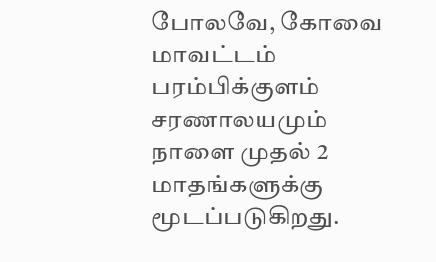போலவே, கோவை மாவட்டம் பரம்பிக்குளம் சரணாலயமும் நாளை முதல் 2 மாதங்களுக்கு மூடப்படுகிறது.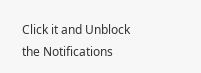Click it and Unblock the Notifications